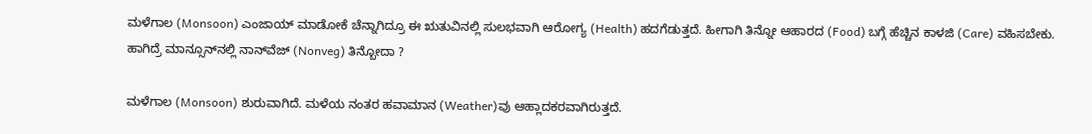ಮಳೆಗಾಲ (Monsoon) ಎಂಜಾಯ್ ಮಾಡೋಕೆ ಚೆನ್ನಾಗಿದ್ರೂ ಈ ಋತುವಿನಲ್ಲಿ ಸುಲಭವಾಗಿ ಆರೋಗ್ಯ (Health) ಹದಗೆಡುತ್ತದೆ. ಹೀಗಾಗಿ ತಿನ್ನೋ ಆಹಾರದ (Food) ಬಗ್ಗೆ ಹೆಚ್ಚಿನ ಕಾಳಜಿ (Care) ವಹಿಸಬೇಕು. ಹಾಗಿದ್ರೆ ಮಾನ್ಸೂನ್‌ನಲ್ಲಿ ನಾನ್‌ವೆಜ್‌ (Nonveg) ತಿನ್ಬೋದಾ ?

ಮಳೆಗಾಲ (Monsoon) ಶುರುವಾಗಿದೆ. ಮಳೆಯ ನಂತರ ಹವಾಮಾನ (Weather)ವು ಆಹ್ಲಾದಕರವಾಗಿರುತ್ತದೆ.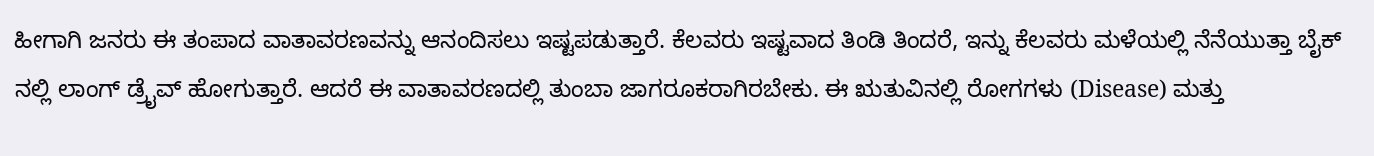ಹೀಗಾಗಿ ಜನರು ಈ ತಂಪಾದ ವಾತಾವರಣವನ್ನು ಆನಂದಿಸಲು ಇಷ್ಟಪಡುತ್ತಾರೆ. ಕೆಲವರು ಇಷ್ಟವಾದ ತಿಂಡಿ ತಿಂದರೆ, ಇನ್ನು ಕೆಲವರು ಮಳೆಯಲ್ಲಿ ನೆನೆಯುತ್ತಾ ಬೈಕ್ ನಲ್ಲಿ ಲಾಂಗ್ ಡ್ರೈವ್ ಹೋಗುತ್ತಾರೆ. ಆದರೆ ಈ ವಾತಾವರಣದಲ್ಲಿ ತುಂಬಾ ಜಾಗರೂಕರಾಗಿರಬೇಕು. ಈ ಋತುವಿನಲ್ಲಿ ರೋಗಗಳು (Disease) ಮತ್ತು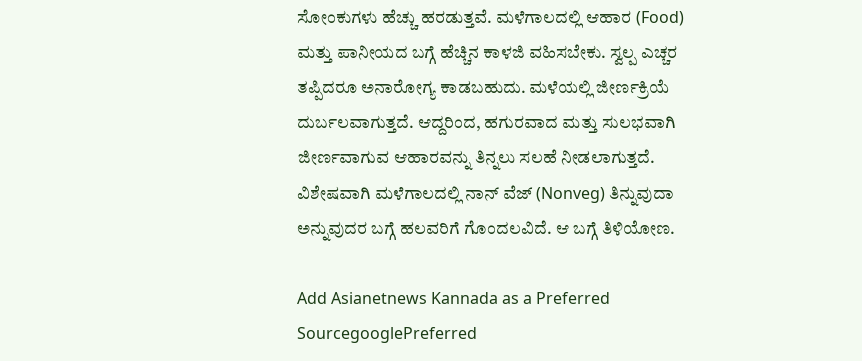ಸೋಂಕುಗಳು ಹೆಚ್ಚು ಹರಡುತ್ತವೆ. ಮಳೆಗಾಲದಲ್ಲಿ ಆಹಾರ (Food) ಮತ್ತು ಪಾನೀಯದ ಬಗ್ಗೆ ಹೆಚ್ಚಿನ ಕಾಳಜಿ ವಹಿಸಬೇಕು. ಸ್ವಲ್ಪ ಎಚ್ಚರ ತಪ್ಪಿದರೂ ಅನಾರೋಗ್ಯ ಕಾಡಬಹುದು. ಮಳೆಯಲ್ಲಿ ಜೀರ್ಣಕ್ರಿಯೆ ದುರ್ಬಲವಾಗುತ್ತದೆ. ಆದ್ದರಿಂದ, ಹಗುರವಾದ ಮತ್ತು ಸುಲಭವಾಗಿ ಜೀರ್ಣವಾಗುವ ಆಹಾರವನ್ನು ತಿನ್ನಲು ಸಲಹೆ ನೀಡಲಾಗುತ್ತದೆ. ವಿಶೇಷವಾಗಿ ಮಳೆಗಾಲದಲ್ಲಿ ನಾನ್ ವೆಜ್ (Nonveg) ತಿನ್ನುವುದಾ ಅನ್ನುವುದರ ಬಗ್ಗೆ ಹಲವರಿಗೆ ಗೊಂದಲವಿದೆ. ಆ ಬಗ್ಗೆ ತಿಳಿಯೋಣ.

Add Asianetnews Kannada as a Preferred SourcegooglePreferred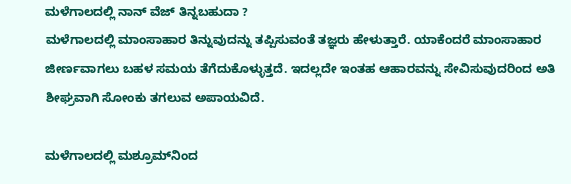ಮಳೆಗಾಲದಲ್ಲಿ ನಾನ್ ವೆಜ್ ತಿನ್ನಬಹುದಾ ?
ಮಳೆಗಾಲದಲ್ಲಿ ಮಾಂಸಾಹಾರ ತಿನ್ನುವುದನ್ನು ತಪ್ಪಿಸುವಂತೆ ತಜ್ಞರು ಹೇಳುತ್ತಾರೆ. ಯಾಕೆಂದರೆ ಮಾಂಸಾಹಾರ ಜೀರ್ಣವಾಗಲು ಬಹಳ ಸಮಯ ತೆಗೆದುಕೊಳ್ಳುತ್ತದೆ. ಇದಲ್ಲದೇ ಇಂತಹ ಆಹಾರವನ್ನು ಸೇವಿಸುವುದರಿಂದ ಅತಿ ಶೀಘ್ರವಾಗಿ ಸೋಂಕು ತಗಲುವ ಅಪಾಯವಿದೆ.

ಮಳೆಗಾಲದಲ್ಲಿ ಮಶ್ರೂಮ್‌ನಿಂದ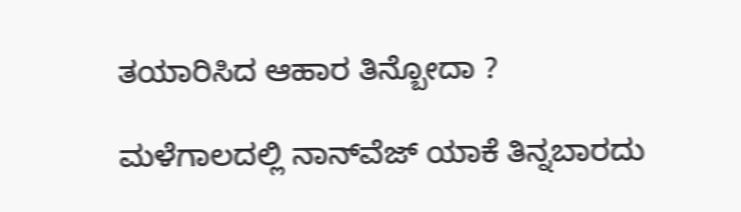ತಯಾರಿಸಿದ ಆಹಾರ ತಿನ್ಬೋದಾ ?

ಮಳೆಗಾಲದಲ್ಲಿ ನಾನ್‌ವೆಜ್ ಯಾಕೆ ತಿನ್ನಬಾರದು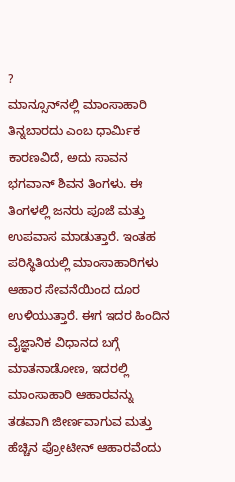?
ಮಾನ್ಸೂನ್‌ನಲ್ಲಿ ಮಾಂಸಾಹಾರಿ ತಿನ್ನಬಾರದು ಎಂಬ ಧಾರ್ಮಿಕ ಕಾರಣವಿದೆ, ಅದು ಸಾವನ ಭಗವಾನ್ ಶಿವನ ತಿಂಗಳು. ಈ ತಿಂಗಳಲ್ಲಿ ಜನರು ಪೂಜೆ ಮತ್ತು ಉಪವಾಸ ಮಾಡುತ್ತಾರೆ. ಇಂತಹ ಪರಿಸ್ಥಿತಿಯಲ್ಲಿ ಮಾಂಸಾಹಾರಿಗಳು ಆಹಾರ ಸೇವನೆಯಿಂದ ದೂರ ಉಳಿಯುತ್ತಾರೆ. ಈಗ ಇದರ ಹಿಂದಿನ ವೈಜ್ಞಾನಿಕ ವಿಧಾನದ ಬಗ್ಗೆ ಮಾತನಾಡೋಣ, ಇದರಲ್ಲಿ ಮಾಂಸಾಹಾರಿ ಆಹಾರವನ್ನು ತಡವಾಗಿ ಜೀರ್ಣವಾಗುವ ಮತ್ತು ಹೆಚ್ಚಿನ ಪ್ರೋಟೀನ್ ಆಹಾರವೆಂದು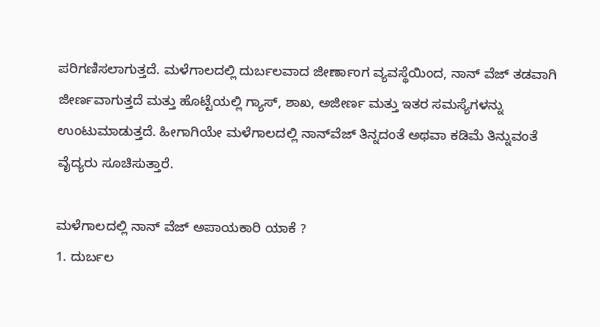ಪರಿಗಣಿಸಲಾಗುತ್ತದೆ. ಮಳೆಗಾಲದಲ್ಲಿ ದುರ್ಬಲವಾದ ಜೀರ್ಣಾಂಗ ವ್ಯವಸ್ಥೆಯಿಂದ, ನಾನ್ ವೆಜ್ ತಡವಾಗಿ ಜೀರ್ಣವಾಗುತ್ತದೆ ಮತ್ತು ಹೊಟ್ಟೆಯಲ್ಲಿ ಗ್ಯಾಸ್, ಶಾಖ, ಅಜೀರ್ಣ ಮತ್ತು ಇತರ ಸಮಸ್ಯೆಗಳನ್ನು ಉಂಟುಮಾಡುತ್ತದೆ. ಹೀಗಾಗಿಯೇ ಮಳೆಗಾಲದಲ್ಲಿ ನಾನ್‌ವೆಜ್‌ ತಿನ್ನದಂತೆ ಅಥವಾ ಕಡಿಮೆ ತಿನ್ನುವಂತೆ ವೈದ್ಯರು ಸೂಚಿಸುತ್ತಾರೆ.

ಮಳೆಗಾಲದಲ್ಲಿ ನಾನ್ ವೆಜ್ ಅಪಾಯಕಾರಿ ಯಾಕೆ ?
1. ದುರ್ಬಲ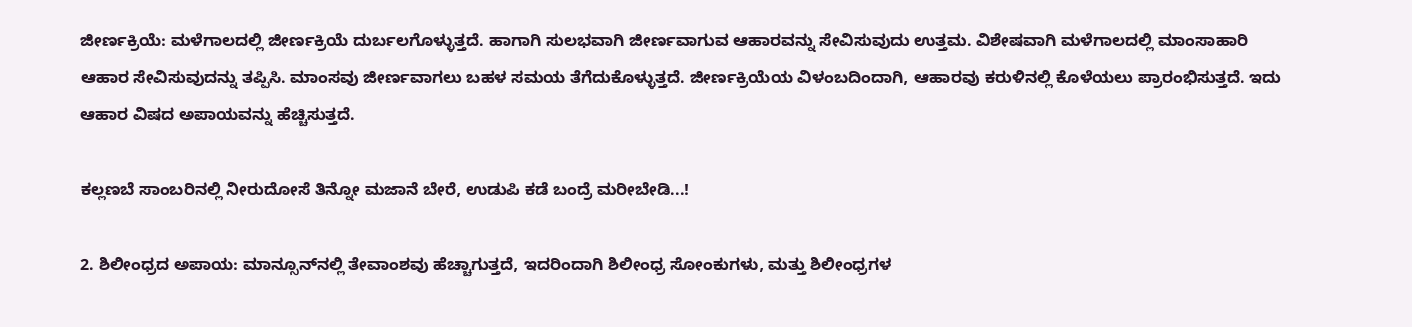ಜೀರ್ಣಕ್ರಿಯೆ: ಮಳೆಗಾಲದಲ್ಲಿ ಜೀರ್ಣಕ್ರಿಯೆ ದುರ್ಬಲಗೊಳ್ಳುತ್ತದೆ. ಹಾಗಾಗಿ ಸುಲಭವಾಗಿ ಜೀರ್ಣವಾಗುವ ಆಹಾರವನ್ನು ಸೇವಿಸುವುದು ಉತ್ತಮ. ವಿಶೇಷವಾಗಿ ಮಳೆಗಾಲದಲ್ಲಿ ಮಾಂಸಾಹಾರಿ ಆಹಾರ ಸೇವಿಸುವುದನ್ನು ತಪ್ಪಿಸಿ. ಮಾಂಸವು ಜೀರ್ಣವಾಗಲು ಬಹಳ ಸಮಯ ತೆಗೆದುಕೊಳ್ಳುತ್ತದೆ. ಜೀರ್ಣಕ್ರಿಯೆಯ ವಿಳಂಬದಿಂದಾಗಿ, ಆಹಾರವು ಕರುಳಿನಲ್ಲಿ ಕೊಳೆಯಲು ಪ್ರಾರಂಭಿಸುತ್ತದೆ. ಇದು ಆಹಾರ ವಿಷದ ಅಪಾಯವನ್ನು ಹೆಚ್ಚಿಸುತ್ತದೆ.

ಕಲ್ಲಣಬೆ ಸಾಂಬರಿನಲ್ಲಿ ನೀರುದೋಸೆ ತಿನ್ನೋ ಮಜಾನೆ ಬೇರೆ, ಉಡುಪಿ ಕಡೆ ಬಂದ್ರೆ ಮರೀಬೇಡಿ...!

2. ಶಿಲೀಂಧ್ರದ ಅಪಾಯ: ಮಾನ್ಸೂನ್‌ನಲ್ಲಿ ತೇವಾಂಶವು ಹೆಚ್ಚಾಗುತ್ತದೆ, ಇದರಿಂದಾಗಿ ಶಿಲೀಂಧ್ರ ಸೋಂಕುಗಳು, ಮತ್ತು ಶಿಲೀಂಧ್ರಗಳ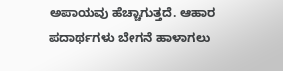ಅಪಾಯವು ಹೆಚ್ಚಾಗುತ್ತದೆ. ಆಹಾರ ಪದಾರ್ಥಗಳು ಬೇಗನೆ ಹಾಳಾಗಲು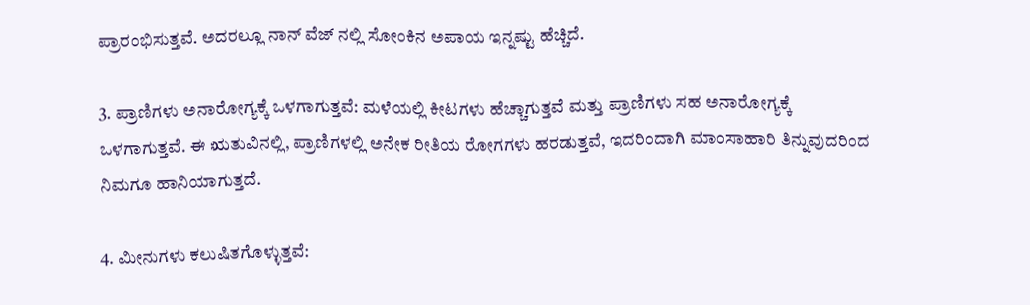ಪ್ರಾರಂಭಿಸುತ್ತವೆ. ಅದರಲ್ಲೂ ನಾನ್ ವೆಜ್ ನಲ್ಲಿ ಸೋಂಕಿನ ಅಪಾಯ ಇನ್ನಷ್ಟು ಹೆಚ್ಚಿದೆ.

3. ಪ್ರಾಣಿಗಳು ಅನಾರೋಗ್ಯಕ್ಕೆ ಒಳಗಾಗುತ್ತವೆ: ಮಳೆಯಲ್ಲಿ ಕೀಟಗಳು ಹೆಚ್ಚಾಗುತ್ತವೆ ಮತ್ತು ಪ್ರಾಣಿಗಳು ಸಹ ಅನಾರೋಗ್ಯಕ್ಕೆ ಒಳಗಾಗುತ್ತವೆ. ಈ ಋತುವಿನಲ್ಲಿ, ಪ್ರಾಣಿಗಳಲ್ಲಿ ಅನೇಕ ರೀತಿಯ ರೋಗಗಳು ಹರಡುತ್ತವೆ, ಇದರಿಂದಾಗಿ ಮಾಂಸಾಹಾರಿ ತಿನ್ನುವುದರಿಂದ ನಿಮಗೂ ಹಾನಿಯಾಗುತ್ತದೆ.

4. ಮೀನುಗಳು ಕಲುಷಿತಗೊಳ್ಳುತ್ತವೆ: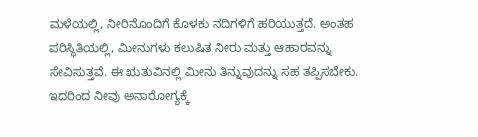ಮಳೆಯಲ್ಲಿ, ನೀರಿನೊಂದಿಗೆ ಕೊಳಕು ನದಿಗಳಿಗೆ ಹರಿಯುತ್ತದೆ. ಅಂತಹ ಪರಿಸ್ಥಿತಿಯಲ್ಲಿ, ಮೀನುಗಳು ಕಲುಷಿತ ನೀರು ಮತ್ತು ಆಹಾರವನ್ನು ಸೇವಿಸುತ್ತವೆ. ಈ ಋತುವಿನಲ್ಲಿ ಮೀನು ತಿನ್ನುವುದನ್ನು ಸಹ ತಪ್ಪಿಸಬೇಕು. ಇದರಿಂದ ನೀವು ಅನಾರೋಗ್ಯಕ್ಕೆ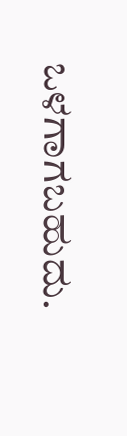ಒಳಗಾಗಬಹುದು.